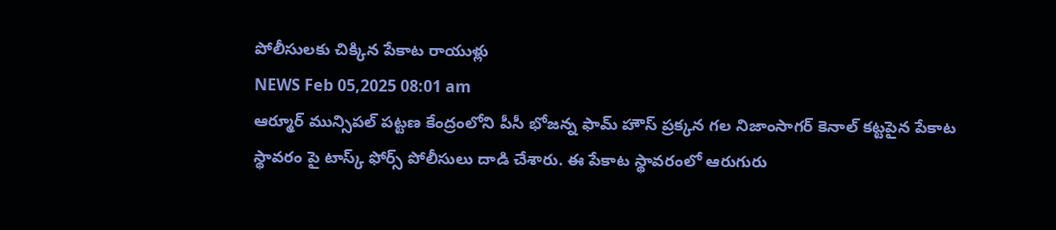పోలీసులకు చిక్కిన పేకాట రాయుళ్లు
NEWS Feb 05,2025 08:01 am
ఆర్మూర్ మున్సిపల్ పట్టణ కేంద్రంలోని పీసీ భోజన్న ఫామ్ హౌస్ ప్రక్కన గల నిజాంసాగర్ కెనాల్ కట్టపైన పేకాట స్థావరం పై టాస్క్ ఫోర్స్ పోలీసులు దాడి చేశారు. ఈ పేకాట స్థావరంలో ఆరుగురు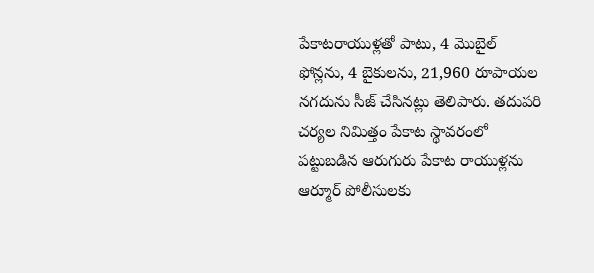పేకాటరాయుళ్లతో పాటు, 4 మొబైల్ ఫోన్లను, 4 బైకులను, 21,960 రూపాయల నగదును సీజ్ చేసినట్లు తెలిపారు. తదుపరి చర్యల నిమిత్తం పేకాట స్థావరంలో పట్టుబడిన ఆరుగురు పేకాట రాయుళ్లను ఆర్మూర్ పోలీసులకు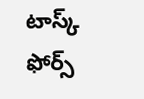టాస్క్ ఫోర్స్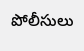పోలీసులు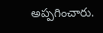అప్పగించారు.